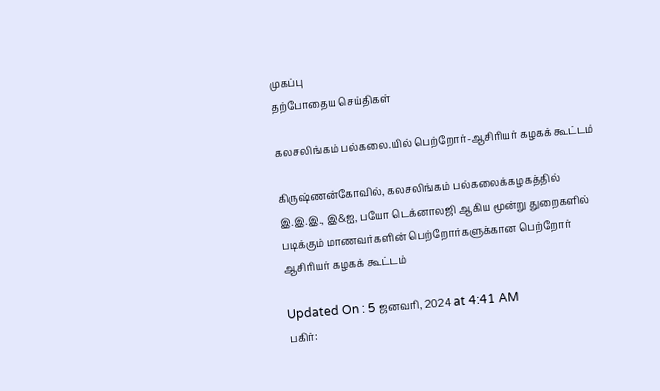முகப்பு
தற்போதைய செய்திகள்

கலசலிங்கம் பல்கலை.யில் பெற்றோர்-ஆசிரியர் கழகக் கூட்டம்

கிருஷ்ணன்கோவில், கலசலிங்கம் பல்கலைக்கழகத்தில் இ.இ.இ., இ&ஐ, பயோ டெக்னாலஜி ஆகிய மூன்று துறைகளில் படிக்கும் மாணவர்களின் பெற்றோர்களுக்கான பெற்றோர் ஆசிரியர் கழகக் கூட்டம்

Updated On : 5 ஜனவரி, 2024 at 4:41 AM
பகிர்: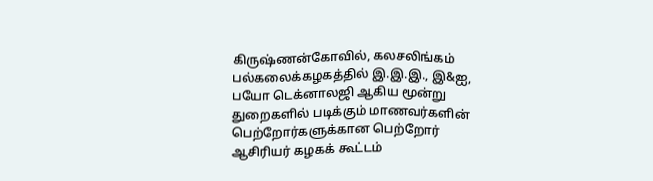கிருஷ்ணன்கோவில், கலசலிங்கம் பல்கலைக்கழகத்தில் இ.இ.இ., இ&ஐ, பயோ டெக்னாலஜி ஆகிய மூன்று துறைகளில் படிக்கும் மாணவர்களின் பெற்றோர்களுக்கான பெற்றோர் ஆசிரியர் கழகக் கூட்டம்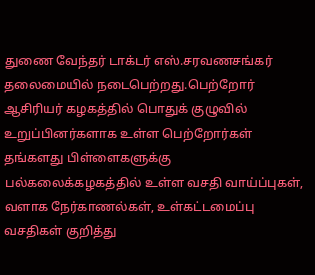துணை வேந்தர் டாக்டர் எஸ்.சரவணசங்கர் தலைமையில் நடைபெற்றது.பெற்றோர் ஆசிரியர் கழகத்தில் பொதுக் குழுவில் உறுப்பினர்களாக உள்ள பெற்றோர்கள் தங்களது பிள்ளைகளுக்கு பல்கலைக்கழகத்தில் உள்ள வசதி வாய்ப்புகள், வளாக நேர்காணல்கள், உள்கட்டமைப்பு வசதிகள் குறித்து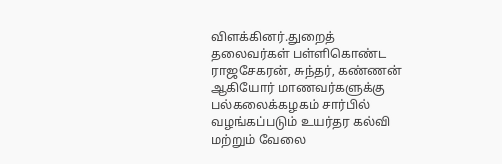விளக்கினர்.துறைத் தலைவர்கள் பள்ளிகொண்ட ராஜசேகரன், சுந்தர், கண்ணன் ஆகியோர் மாணவர்களுக்கு பல்கலைக்கழகம் சார்பில் வழங்கப்படும் உயர்தர கல்வி மற்றும் வேலை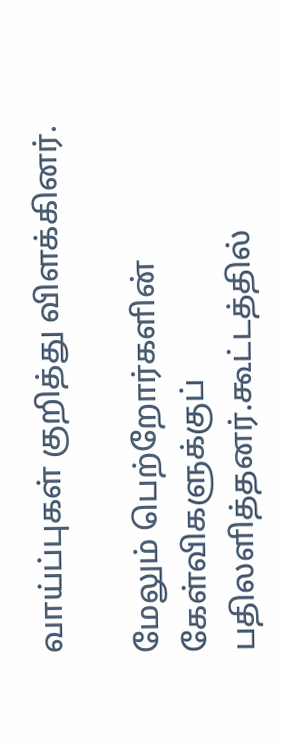வாய்ப்புகள் குறித்து விளக்கினர்.

மேலும் பெற்றோர்களின் கேள்விகளுக்குப் பதிலளித்தனர்.கூட்டத்தில்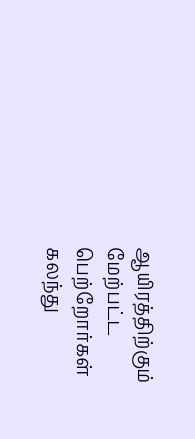ஆயிரத்திற்கும் மேற்பட்ட பெற்றோர்கள் கலந்து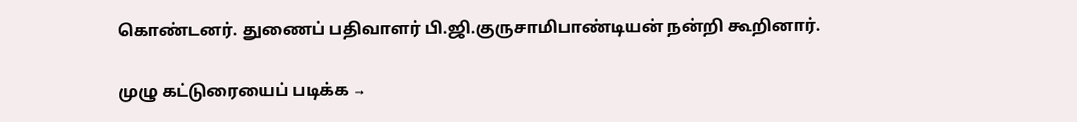கொண்டனர். துணைப் பதிவாளர் பி.ஜி.குருசாமிபாண்டியன் நன்றி கூறினார்.

முழு கட்டுரையைப் படிக்க →